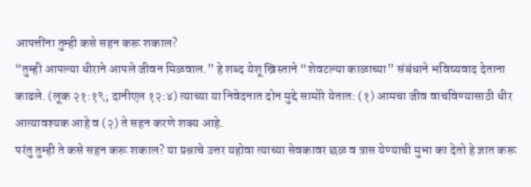आपत्तींना तुम्ही कसे सहन करू शकाल?
“तुम्ही आपल्या धीराने आपले जीवन मिळवाल.” हे शब्द येशू ख्रिस्ताने “शेवटल्या काळाच्या” संबंधाने भविष्यवाद देताना काढले. (लूक २१:१९; दानीएल १२:४) त्याच्या या निवेदनात दोन मुद्दे सामोरे येतात: (१) आमचा जीव वाचविण्यासाठी धीर आत्यावश्यक आहे व (२) ते सहन करणे शक्य आहे.
परंतु तुम्ही ते कसे सहन करू शकाल? या प्रश्नाचे उत्तर यहोवा त्याच्या सेवकावर छळ व त्रास येण्याची मुभा का देतो हे ज्ञात करू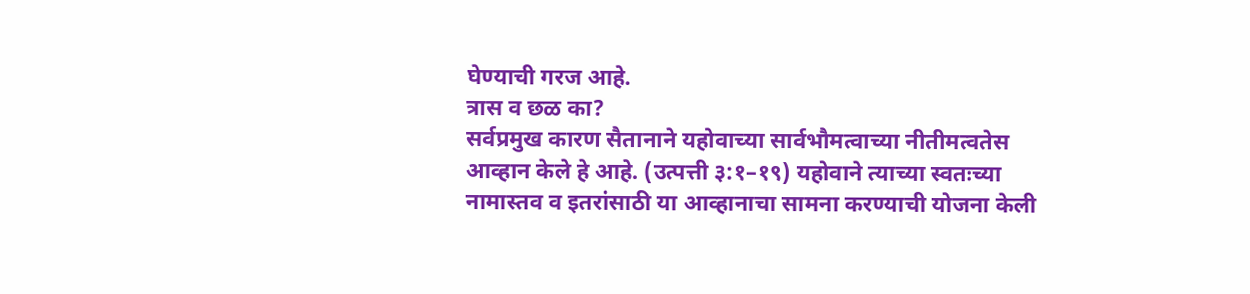घेण्याची गरज आहे.
त्रास व छळ का?
सर्वप्रमुख कारण सैतानाने यहोवाच्या सार्वभौमत्वाच्या नीतीमत्वतेस आव्हान केले हे आहे. (उत्पत्ती ३:१–१९) यहोवाने त्याच्या स्वतःच्या नामास्तव व इतरांसाठी या आव्हानाचा सामना करण्याची योजना केली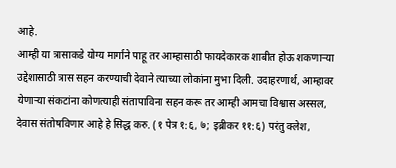आहे.
आम्ही या त्रासाकडे योग्य मार्गाने पाहू तर आम्हासाठी फायदेकारक शाबीत होऊ शकणाऱ्या उद्देशासाठी त्रास सहन करण्याची देवाने त्याच्या लोकांना मुभा दिली. उदाहरणार्थ, आम्हावर येणाऱ्या संकटांना कोणत्याही संतापाविना सहन करू तर आम्ही आमचा विश्वास अस्सल, देवास संतोषविणार आहे हे सिद्ध करु. (१ पेत्र १:६, ७; इब्रीकर ११:६) परंतु क्लेश,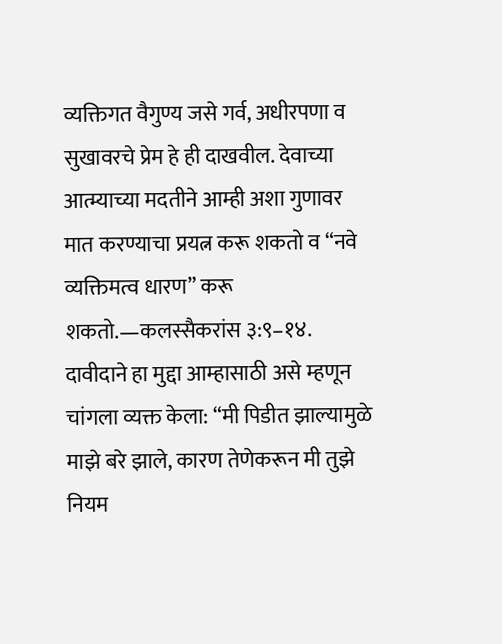व्यक्तिगत वैगुण्य जसे गर्व, अधीरपणा व सुखावरचे प्रेम हे ही दाखवील. देवाच्या आत्म्याच्या मदतीने आम्ही अशा गुणावर मात करण्याचा प्रयत्न करू शकतो व “नवे व्यक्तिमत्व धारण” करू शकतो.—कलस्सैकरांस ३:९–१४.
दावीदाने हा मुद्दा आम्हासाठी असे म्हणून चांगला व्यक्त केला: “मी पिडीत झाल्यामुळे माझे बरे झाले, कारण तेणेकरून मी तुझे नियम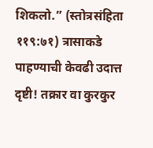शिकलो.” (स्तोत्रसंहिता ११९:७१) त्रासाकडे पाहण्याची केवढी उदात्त दृष्टी! तक्रार वा कुरकुर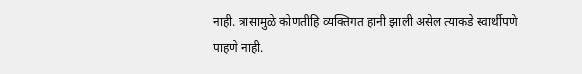नाही. त्रासामुळे कोणतीहि व्यक्तिगत हानी झाली असेल त्याकडे स्वार्थीपणे पाहणे नाही.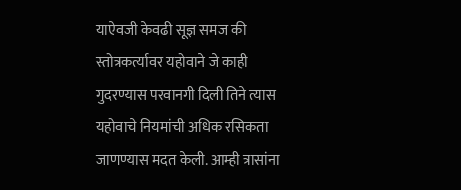याऐवजी केवढी सूज्ञ समज की स्तोत्रकर्त्यावर यहोवाने जे काही गुदरण्यास परवानगी दिली तिने त्यास यहोवाचे नियमांची अधिक रसिकता जाणण्यास मदत केली. आम्ही त्रासांना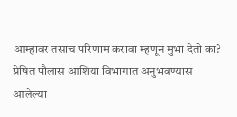आम्हावर तसाच परिणाम करावा म्हणून मुभा देतो का?
प्रेषित पौलास आशिया विभागात अनुभवण्यास आलेल्या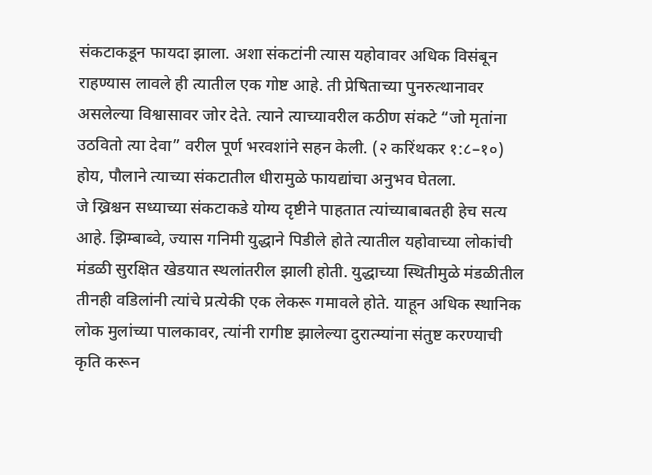संकटाकडून फायदा झाला. अशा संकटांनी त्यास यहोवावर अधिक विसंबून राहण्यास लावले ही त्यातील एक गोष्ट आहे. ती प्रेषिताच्या पुनरुत्थानावर असलेल्या विश्वासावर जोर देते. त्याने त्याच्यावरील कठीण संकटे “जो मृतांना उठवितो त्या देवा” वरील पूर्ण भरवशांने सहन केली. (२ करिंथकर १:८–१०) होय, पौलाने त्याच्या संकटातील धीरामुळे फायद्यांचा अनुभव घेतला.
जे ख्रिश्चन सध्याच्या संकटाकडे योग्य दृष्टीने पाहतात त्यांच्याबाबतही हेच सत्य आहे. झिम्बाब्वे, ज्यास गनिमी युद्धाने पिडीले होते त्यातील यहोवाच्या लोकांची मंडळी सुरक्षित खेडयात स्थलांतरील झाली होती. युद्धाच्या स्थितीमुळे मंडळीतील तीनही वडिलांनी त्यांचे प्रत्येकी एक लेकरू गमावले होते. याहून अधिक स्थानिक लोक मुलांच्या पालकावर, त्यांनी रागीष्ट झालेल्या दुरात्म्यांना संतुष्ट करण्याची कृति करून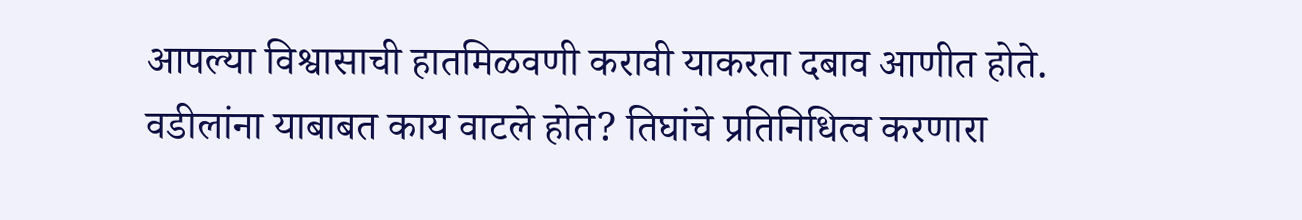आपल्या विश्वासाची हातमिळवणी करावी याकरता दबाव आणीत होते. वडीलांना याबाबत काय वाटले होते? तिघांचे प्रतिनिधित्व करणारा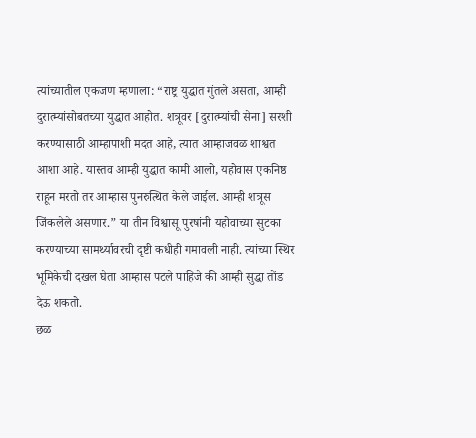त्यांच्यातील एकजण म्हणाला: “राष्ट्र युद्धात गुंतले असता, आम्ही दुरात्म्यांसोबतच्या युद्धात आहोत. शत्रूवर [दुरात्म्यांची सेना] सरशी करण्यासाठी आम्हापाशी मदत आहे, त्यात आम्हाजवळ शाश्वत आशा आहे. यास्तव आम्ही युद्धात कामी आलो, यहोवास एकनिष्ठ राहून मरतो तर आम्हास पुनरुत्थित केले जाईल. आम्ही शत्रूस जिंकलेले असणार.” या तीन विश्वासू पुरषांनी यहोवाच्या सुटका करण्याच्या सामर्थ्यावरची दृष्टी कधीही गमावली नाही. त्यांच्या स्थिर भूमिकेची दखल घेता आम्हास पटले पाहिजे की आम्ही सुद्धा तोंड देऊ शकतो.
छळ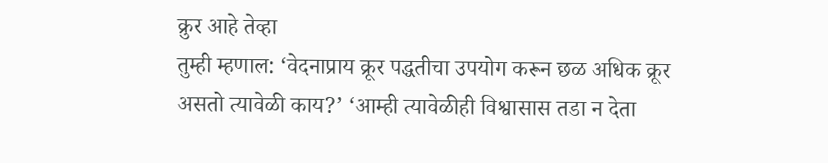क्रुर आहे तेव्हा
तुम्ही म्हणाल: ‘वेदनाप्राय क्रूर पद्धतीचा उपयोग करून छळ अधिक क्रूर असतो त्यावेळी काय?’ ‘आम्ही त्यावेळीही विश्वासास तडा न देता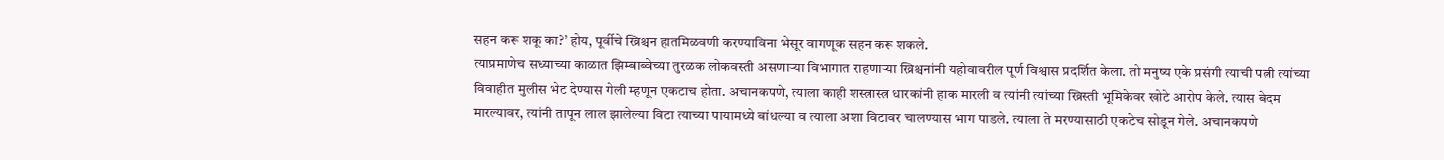सहन करू शकू का?’ होय, पूर्वीचे ख्रिश्चन हातमिळवणी करण्याविना भेसूर वागणूक सहन करू शकले.
त्याप्रमाणेच सध्याच्या काळात झिम्बाब्वेच्या तुरळक लोकवस्ती असणाऱ्या विभागात राहणाऱ्या ख्रिश्चनांनी यहोवावरील पूर्ण विश्वास प्रदर्शित केला. तो मनुष्य एके प्रसंगी त्याची पत्नी त्यांच्या विवाहीत मुलीस भेट देण्यास गेली म्हणून एकटाच होता. अचानकपणे, त्याला काही शस्त्रास्त्र धारकांनी हाक मारली व त्यांनी त्यांच्या ख्रिस्ती भूमिकेवर खोटे आरोप केले. त्यास बेदम मारल्यावर, त्यांनी तापून लाल झालेल्या विटा त्याच्या पायामध्ये बांधल्या व त्याला अशा विटावर चालण्यास भाग पाडले. त्याला ते मरण्यासाठी एकटेच सोडून गेले. अचानकपणे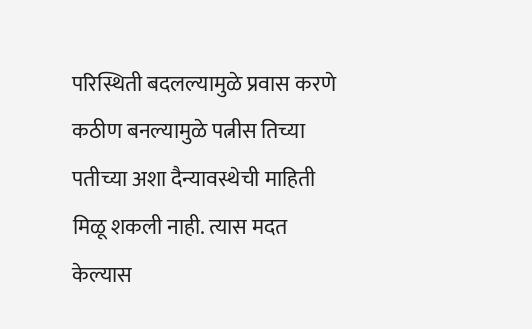परिस्थिती बदलल्यामुळे प्रवास करणे कठीण बनल्यामुळे पत्नीस तिच्या पतीच्या अशा दैन्यावस्थेची माहिती मिळू शकली नाही. त्यास मदत केल्यास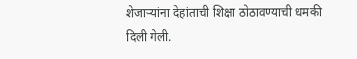शेजाऱ्यांना देहांताची शिक्षा ठोठावण्याची धमकी दिली गेली.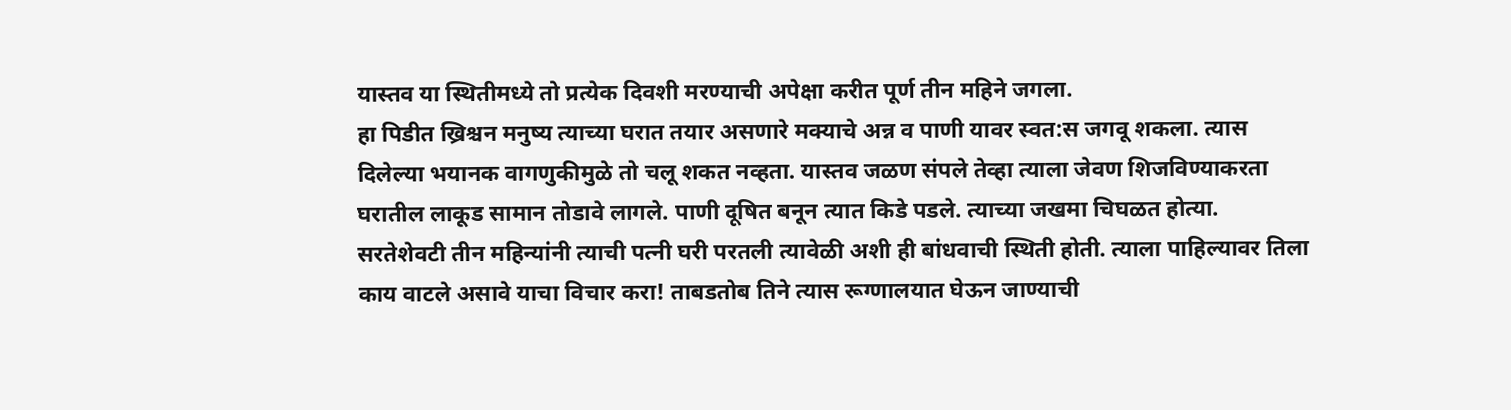यास्तव या स्थितीमध्ये तो प्रत्येक दिवशी मरण्याची अपेक्षा करीत पूर्ण तीन महिने जगला.
हा पिडीत ख्रिश्चन मनुष्य त्याच्या घरात तयार असणारे मक्याचे अन्न व पाणी यावर स्वत:स जगवू शकला. त्यास दिलेल्या भयानक वागणुकीमुळे तो चलू शकत नव्हता. यास्तव जळण संपले तेव्हा त्याला जेवण शिजविण्याकरता घरातील लाकूड सामान तोडावे लागले. पाणी दूषित बनून त्यात किडे पडले. त्याच्या जखमा चिघळत होत्या.
सरतेशेवटी तीन महिन्यांनी त्याची पत्नी घरी परतली त्यावेळी अशी ही बांधवाची स्थिती होती. त्याला पाहिल्यावर तिला काय वाटले असावे याचा विचार करा! ताबडतोब तिने त्यास रूग्णालयात घेऊन जाण्याची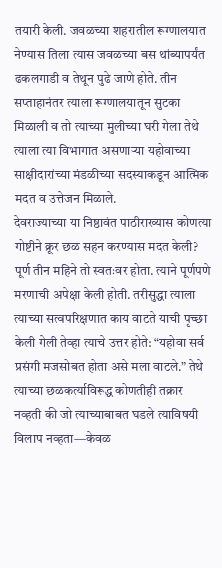तयारी केली. जवळच्या शहरातील रूग्णालयात नेण्यास तिला त्यास जवळच्या बस थांब्यापर्यंत ढकलगाडी व तेथून पुढे जाणे होते. तीन सप्ताहानंतर त्याला रूग्णालयातून सुटका मिळाली व तो त्याच्या मुलीच्या घरी गेला तेथे त्याला त्या विभागात असणाऱ्या यहोवाच्या साक्षीदारांच्या मंडळीच्या सदस्याकडून आत्मिक मदत व उत्तेजन मिळाले.
देवराज्याच्या या निष्ठावंत पाठीराख्यास कोणत्या गोष्टीने क्रूर छळ सहन करण्यास मदत केली? पूर्ण तीन महिने तो स्वतःवर होता. त्याने पूर्णपणे मरणाची अपेक्षा केली होती. तरीसुद्धा त्याला त्याच्या सत्वपरिक्षणात काय वाटते याची पृच्छा केली गेली तेव्हा त्याचे उत्तर होते: “यहोवा सर्व प्रसंगी मजसोबत होता असे मला वाटले.” तेथे त्याच्या छळकर्त्याविरूद्ध कोणतीही तक्रार नव्हती की जो त्याच्याबाबत घडले त्याविषयी विलाप नव्हता—केवळ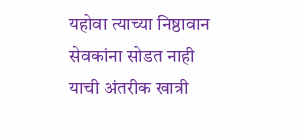यहोवा त्याच्या निष्ठावान सेवकांना सोडत नाही याची अंतरीक खात्री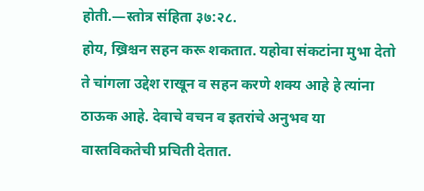होती.—स्तोत्र संहिता ३७:२८.
होय, ख्रिश्चन सहन करू शकतात. यहोवा संकटांना मुभा देतो ते चांगला उद्देश राखून व सहन करणे शक्य आहे हे त्यांना ठाऊक आहे. देवाचे वचन व इतरांचे अनुभव या वास्तविकतेची प्रचिती देतात.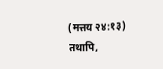(मत्तय २४:१३) तथापि,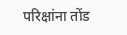परिक्षांना तोंड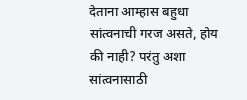देताना आम्हास बहुधा सांत्वनाची गरज असते, होय की नाही? परंतु अशा सांत्वनासाठी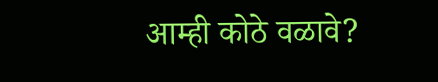आम्ही कोठे वळावे?